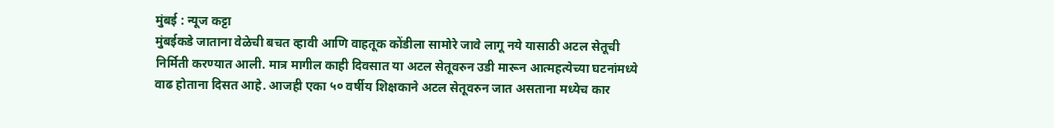मुंबई : न्यूज कट्टा
मुंबईकडे जाताना वेळेची बचत व्हावी आणि वाहतूक कोंडीला सामोरे जावे लागू नये यासाठी अटल सेतूची निर्मिती करण्यात आली. मात्र मागील काही दिवसात या अटल सेतूवरुन उडी मारून आत्महत्येच्या घटनांमध्ये वाढ होताना दिसत आहे. आजही एका ५० वर्षीय शिक्षकाने अटल सेतूवरुन जात असताना मध्येच कार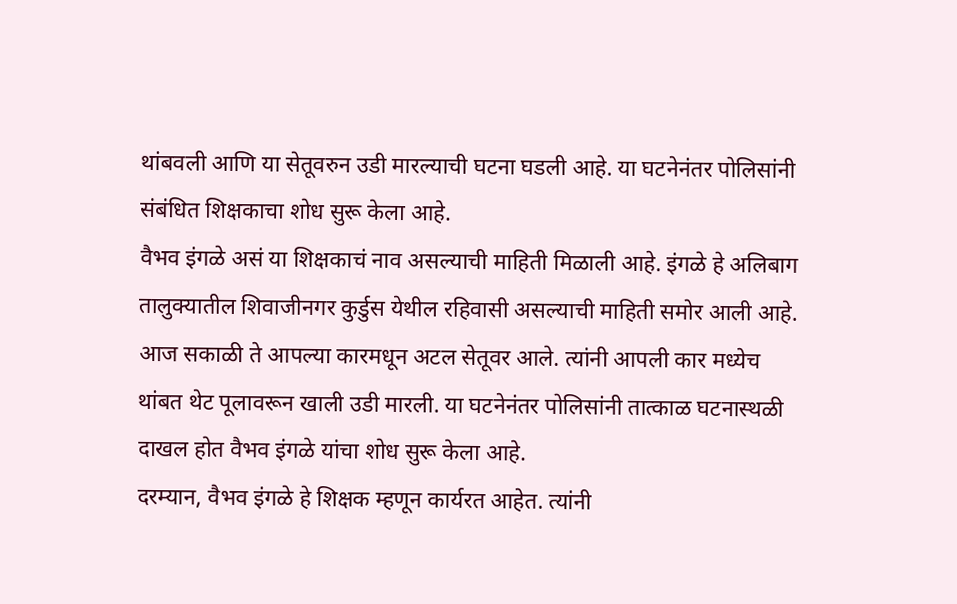थांबवली आणि या सेतूवरुन उडी मारल्याची घटना घडली आहे. या घटनेनंतर पोलिसांनी संबंधित शिक्षकाचा शोध सुरू केला आहे.
वैभव इंगळे असं या शिक्षकाचं नाव असल्याची माहिती मिळाली आहे. इंगळे हे अलिबाग तालुक्यातील शिवाजीनगर कुर्डुस येथील रहिवासी असल्याची माहिती समोर आली आहे. आज सकाळी ते आपल्या कारमधून अटल सेतूवर आले. त्यांनी आपली कार मध्येच थांबत थेट पूलावरून खाली उडी मारली. या घटनेनंतर पोलिसांनी तात्काळ घटनास्थळी दाखल होत वैभव इंगळे यांचा शोध सुरू केला आहे.
दरम्यान, वैभव इंगळे हे शिक्षक म्हणून कार्यरत आहेत. त्यांनी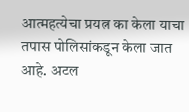आत्महत्येचा प्रयत्न का केला याचा तपास पोलिसांकडून केला जात आहे. अटल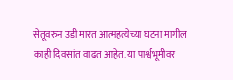सेतूवरुन उडी मारत आत्महत्येच्या घटना मागील काही दिवसांत वाढत आहेत. या पार्श्वभूमीवर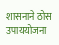शासनाने ठोस उपाययोजना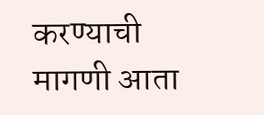करण्याची मागणी आता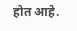होत आहे.